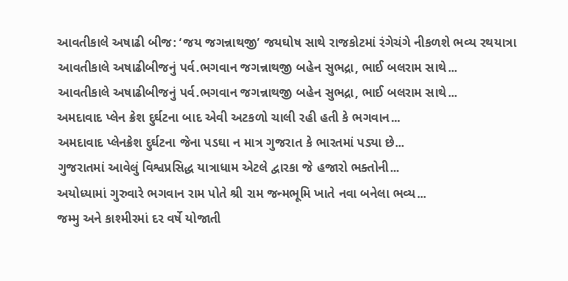આવતીકાલે અષાઢી બીજ: ‘જય જગન્નાથજી’ જયઘોષ સાથે રાજકોટમાં રંગેચંગે નીકળશે ભવ્ય રથયાત્રા
આવતીકાલે અષાઢીબીજનું પર્વ.ભગવાન જગન્નાથજી બહેન સુભદ્રા, ભાઈ બલરામ સાથે...
આવતીકાલે અષાઢીબીજનું પર્વ.ભગવાન જગન્નાથજી બહેન સુભદ્રા, ભાઈ બલરામ સાથે...
અમદાવાદ પ્લેન ક્રેશ દુર્ઘટના બાદ એવી અટકળો ચાલી રહી હતી કે ભગવાન...
અમદાવાદ પ્લેનક્રેશ દુર્ઘટના જેના પડઘા ન માત્ર ગુજરાત કે ભારતમાં પડ્યા છે...
ગુજરાતમાં આવેલું વિશ્વપ્રસિદ્ધ યાત્રાધામ એટલે દ્વારકા જે હજારો ભક્તોની...
અયોધ્યામાં ગુરુવારે ભગવાન રામ પોતે શ્રી રામ જન્મભૂમિ ખાતે નવા બનેલા ભવ્ય...
જમ્મુ અને કાશ્મીરમાં દર વર્ષે યોજાતી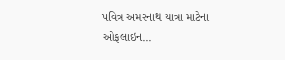પવિત્ર અમરનાથ યાત્રા માટેના ઓફલાઇન...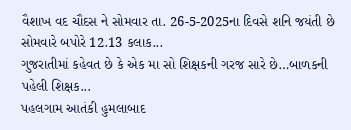વૈશાખ વદ ચૌદસ ને સોમવાર તા. 26-5-2025ના દિવસે શનિ જયંતી છે સોમવારે બપોરે 12.13 કલાક...
ગુજરાતીમાં કહેવત છે કે એક મા સો શિક્ષકની ગરજ સારે છે…બાળકની પહેલી શિક્ષક...
પહલગામ આતંકી હુમલાબાદ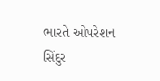ભારતે ઓપરેશન સિંદુર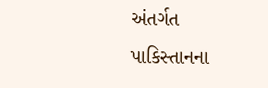અંતર્ગત પાકિસ્તાનના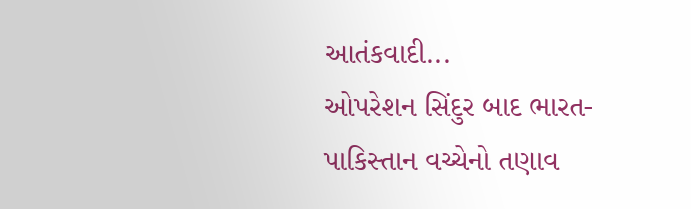આતંકવાદી...
ઓપરેશન સિંદુર બાદ ભારત-પાકિસ્તાન વચ્ચેનો તણાવ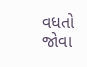વધતો જોવા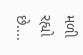મળી રહ્યો છે....